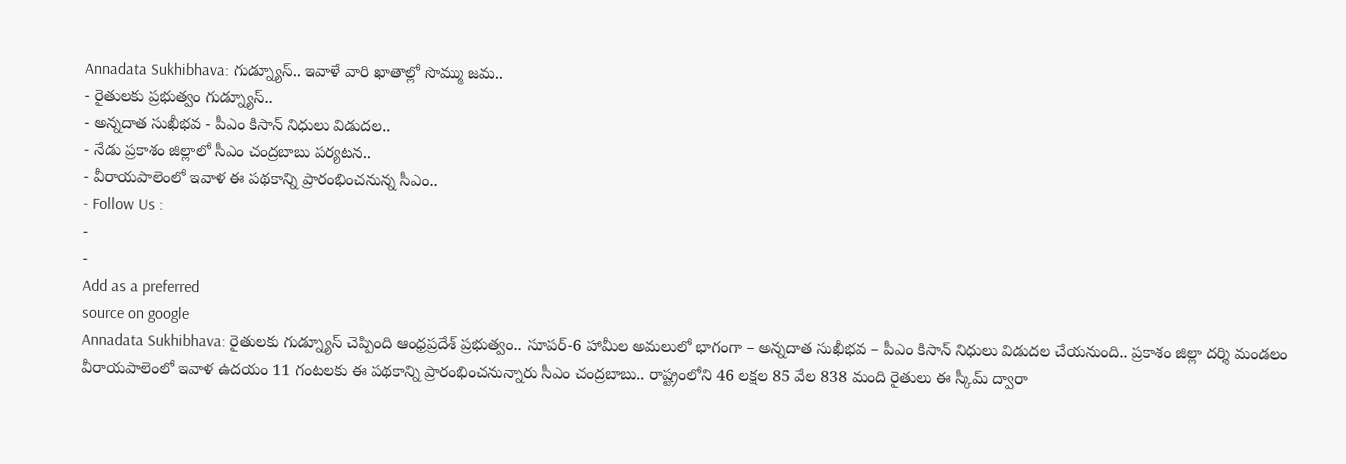Annadata Sukhibhava: గుడ్న్యూస్.. ఇవాళే వారి ఖాతాల్లో సొమ్ము జమ..
- రైతులకు ప్రభుత్వం గుడ్న్యూస్..
- అన్నదాత సుఖీభవ - పీఎం కిసాన్ నిధులు విడుదల..
- నేడు ప్రకాశం జిల్లాలో సీఎం చంద్రబాబు పర్యటన..
- వీరాయపాలెంలో ఇవాళ ఈ పథకాన్ని ప్రారంభించనున్న సీఎం..
- Follow Us :
-
-
Add as a preferred
source on google
Annadata Sukhibhava: రైతులకు గుడ్న్యూస్ చెప్పింది ఆంధ్రప్రదేశ్ ప్రభుత్వం.. సూపర్-6 హామీల అమలులో భాగంగా – అన్నదాత సుఖీభవ – పీఎం కిసాన్ నిధులు విడుదల చేయనుంది.. ప్రకాశం జిల్లా దర్శి మండలం వీరాయపాలెంలో ఇవాళ ఉదయం 11 గంటలకు ఈ పథకాన్ని ప్రారంభించనున్నారు సీఎం చంద్రబాబు.. రాష్ట్రంలోని 46 లక్షల 85 వేల 838 మంది రైతులు ఈ స్కీమ్ ద్వారా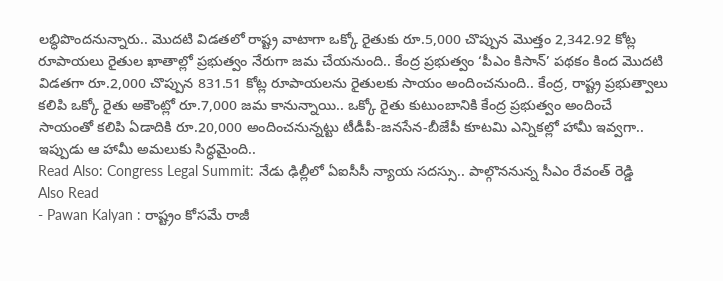లబ్ధిపొందనున్నారు.. మొదటి విడతలో రాష్ట్ర వాటాగా ఒక్కో రైతుకు రూ.5,000 చొప్పున మొత్తం 2,342.92 కోట్ల రూపాయలు రైతుల ఖాతాల్లో ప్రభుత్వం నేరుగా జమ చేయనుంది.. కేంద్ర ప్రభుత్వం ‘పీఎం కిసాన్’ పథకం కింద మొదటి విడతగా రూ.2,000 చొప్పున 831.51 కోట్ల రూపాయలను రైతులకు సాయం అందించనుంది.. కేంద్ర, రాష్ట్ర ప్రభుత్వాలు కలిపి ఒక్కో రైతు అకౌంట్లో రూ.7,000 జమ కానున్నాయి.. ఒక్కో రైతు కుటుంబానికి కేంద్ర ప్రభుత్వం అందించే సాయంతో కలిపి ఏడాదికి రూ.20,000 అందించనున్నట్టు టీడీపీ-జనసేన-బీజేపీ కూటమి ఎన్నికల్లో హామీ ఇవ్వగా.. ఇప్పుడు ఆ హామీ అమలుకు సిద్ధమైంది..
Read Also: Congress Legal Summit: నేడు ఢిల్లీలో ఏఐసీసీ న్యాయ సదస్సు.. పాల్గొననున్న సీఎం రేవంత్ రెడ్డి
Also Read
- Pawan Kalyan : రాష్ట్రం కోసమే రాజీ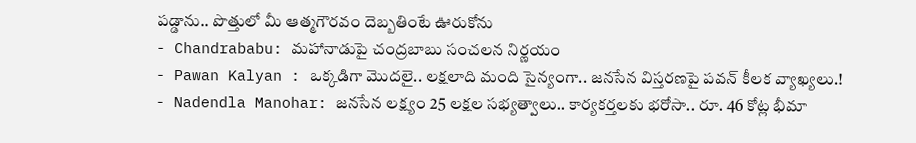పడ్డాను.. పొత్తులో మీ ఆత్మగౌరవం దెబ్బతింటే ఊరుకోను
- Chandrababu: మహానాడుపై చంద్రబాబు సంచలన నిర్ణయం
- Pawan Kalyan : ఒక్కడిగా మొదలై.. లక్షలాది మంది సైన్యంగా.. జనసేన విస్తరణపై పవన్ కీలక వ్యాఖ్యలు.!
- Nadendla Manohar: జనసేన లక్ష్యం 25 లక్షల సభ్యత్వాలు.. కార్యకర్తలకు భరోసా.. రూ. 46 కోట్ల భీమా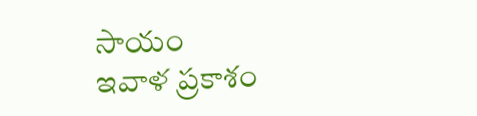సాయం
ఇవాళ ప్రకాశం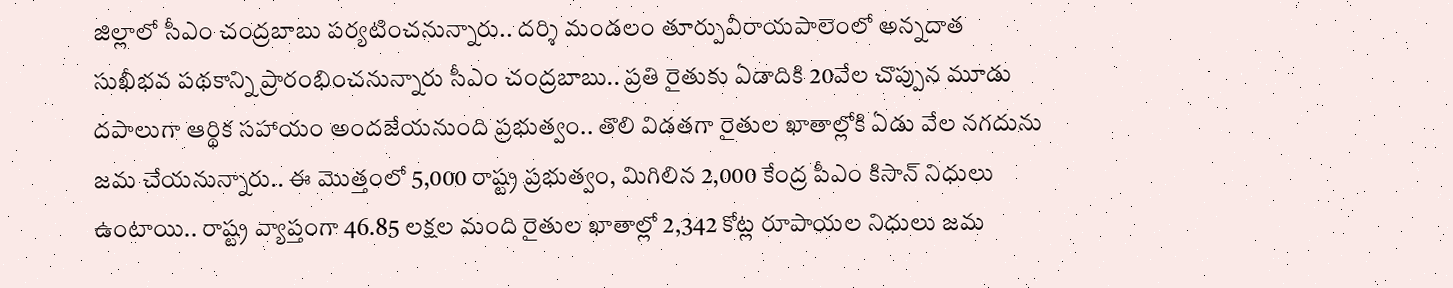జిల్లాలో సీఎం చంద్రబాబు పర్యటించనున్నారు.. దర్శి మండలం తూర్పువీరాయపాలెంలో అన్నదాత సుఖీభవ పథకాన్ని ప్రారంభించనున్నారు సీఎం చంద్రబాబు.. ప్రతి రైతుకు ఏడాదికి 20వేల చొప్పున మూడు దపాలుగా ఆర్థిక సహాయం అందజేయనుంది ప్రభుత్వం.. తొలి విడతగా రైతుల ఖాతాల్లోకి ఏడు వేల నగదును జమ చేయనున్నారు.. ఈ మొత్తంలో 5,000 రాష్ట్ర ప్రభుత్వం, మిగిలిన 2,000 కేంద్ర పీఎం కిసాన్ నిధులు ఉంటాయి.. రాష్ట్ర వ్యాప్తంగా 46.85 లక్షల మంది రైతుల ఖాతాల్లో 2,342 కోట్ల రూపాయల నిధులు జమ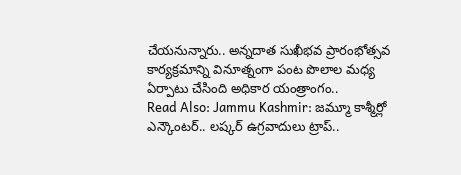చేయనున్నారు.. అన్నదాత సుఖీభవ ప్రారంభోత్సవ కార్యక్రమాన్ని వినూత్నంగా పంట పొలాల మధ్య ఏర్పాటు చేసింది అధికార యంత్రాంగం..
Read Also: Jammu Kashmir: జమ్మూ కాశ్మీర్లో ఎన్కౌంటర్.. లష్కర్ ఉగ్రవాదులు ట్రాప్..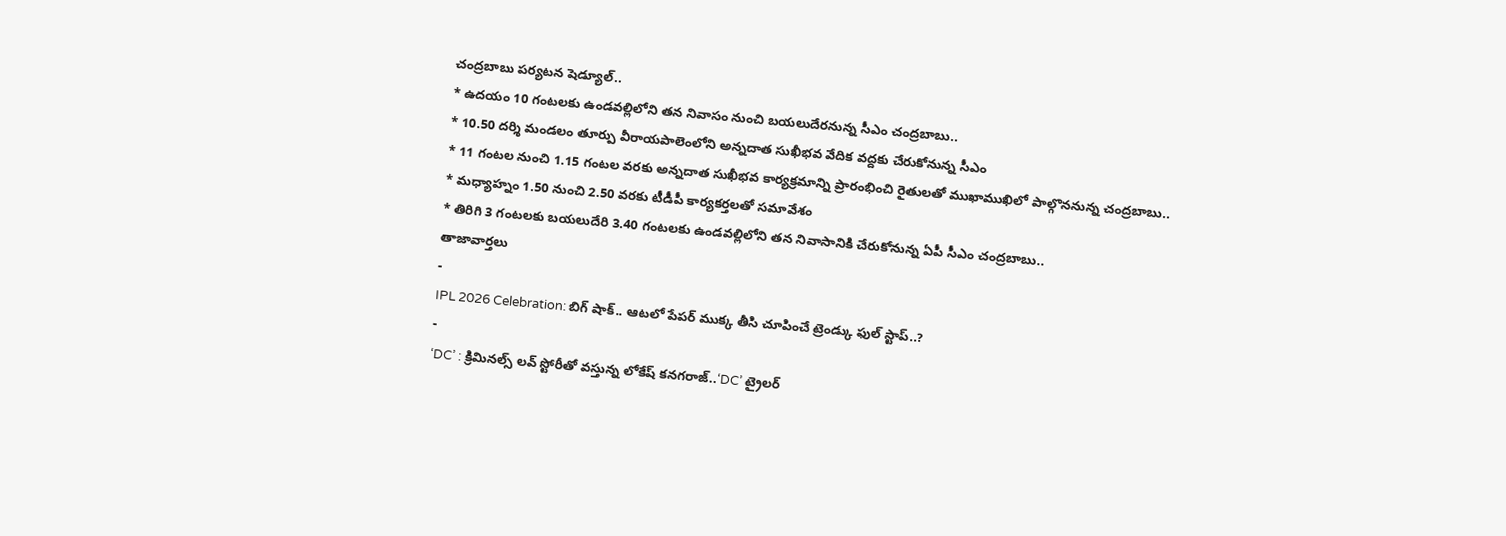చంద్రబాబు పర్యటన షెడ్యూల్..
* ఉదయం 10 గంటలకు ఉండవల్లిలోని తన నివాసం నుంచి బయలుదేరనున్న సీఎం చంద్రబాబు..
* 10.50 దర్శి మండలం తూర్పు వీరాయపాలెంలోని అన్నదాత సుఖీభవ వేదిక వద్దకు చేరుకోనున్న సీఎం
* 11 గంటల నుంచి 1.15 గంటల వరకు అన్నదాత సుఖీభవ కార్యక్రమాన్ని ప్రారంభించి రైతులతో ముఖాముఖిలో పాల్గొననున్న చంద్రబాబు..
* మధ్యాహ్నం 1.50 నుంచి 2.50 వరకు టీడీపీ కార్యకర్తలతో సమావేశం
* తిరిగి 3 గంటలకు బయలుదేరి 3.40 గంటలకు ఉండవల్లిలోని తన నివాసానికి చేరుకోనున్న ఏపీ సీఎం చంద్రబాబు..
తాజావార్తలు
-
IPL 2026 Celebration: బిగ్ షాక్.. ఆటలో పేపర్ ముక్క తీసి చూపించే ట్రెండ్కు ఫుల్ స్టాప్..?
-
‘DC’ : క్రిమినల్స్ లవ్ స్టోరీతో వస్తున్న లోకేష్ కనగరాజ్..‘DC’ ట్రైలర్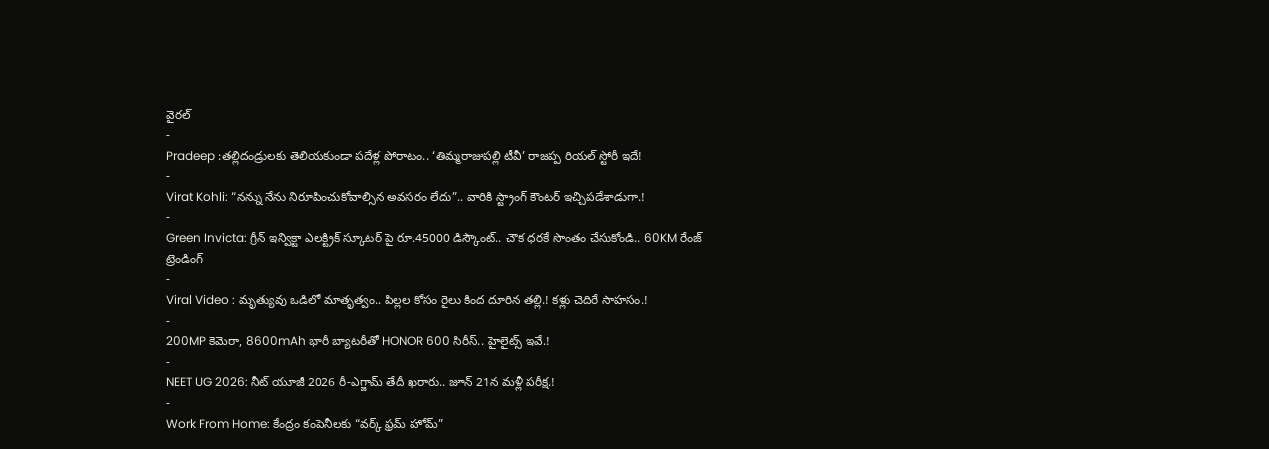వైరల్
-
Pradeep :తల్లిదండ్రులకు తెలియకుండా పదేళ్ల పోరాటం.. ‘తిమ్మరాజుపల్లి టీవీ’ రాజప్ప రియల్ స్టోరీ ఇదే!
-
Virat Kohli: “నన్ను నేను నిరూపించుకోవాల్సిన అవసరం లేదు”.. వారికి స్ట్రాంగ్ కౌంటర్ ఇచ్చిపడేశాడుగా.!
-
Green Invicta: గ్రీన్ ఇన్విక్టా ఎలక్ట్రిక్ స్కూటర్ పై రూ.45000 డిస్కౌంట్.. చౌక ధరకే సొంతం చేసుకోండి.. 60KM రేంజ్
ట్రెండింగ్
-
Viral Video : మృత్యువు ఒడిలో మాతృత్వం.. పిల్లల కోసం రైలు కింద దూరిన తల్లి.! కళ్లు చెదిరే సాహసం.!
-
200MP కెమెరా, 8600mAh భారీ బ్యాటరీతో HONOR 600 సిరీస్.. హైలైట్స్ ఇవే.!
-
NEET UG 2026: నీట్ యూజీ 2026 రీ-ఎగ్జామ్ తేదీ ఖరారు.. జూన్ 21న మళ్లీ పరీక్ష.!
-
Work From Home: కేంద్రం కంపెనీలకు “వర్క్ ఫ్రమ్ హోమ్”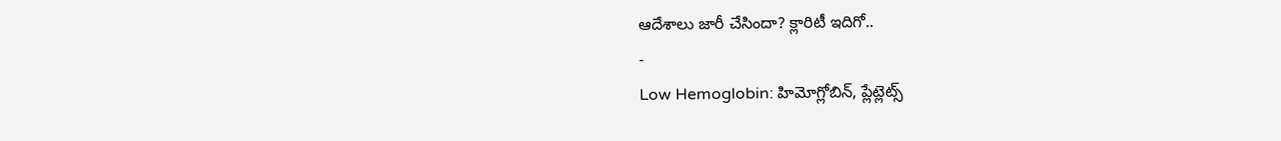ఆదేశాలు జారీ చేసిందా? క్లారిటీ ఇదిగో..
-
Low Hemoglobin: హిమోగ్లోబిన్, ప్లేట్లెట్స్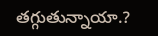తగ్గుతున్నాయా.?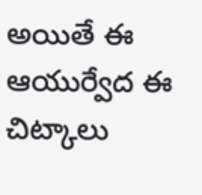అయితే ఈ ఆయుర్వేద ఈ చిట్కాలు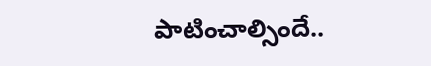పాటించాల్సిందే..